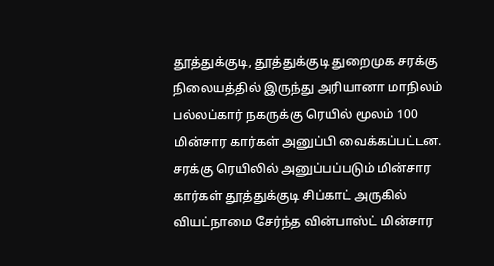தூத்துக்குடி, தூத்துக்குடி துறைமுக சரக்கு நிலையத்தில் இருந்து அரியானா மாநிலம் பல்லப்கார் நகருக்கு ரெயில் மூலம் 100 மின்சார கார்கள் அனுப்பி வைக்கப்பட்டன. சரக்கு ரெயிலில் அனுப்பப்படும் மின்சார கார்கள் தூத்துக்குடி சிப்காட் அருகில் வியட்நாமை சேர்ந்த வின்பாஸ்ட் மின்சார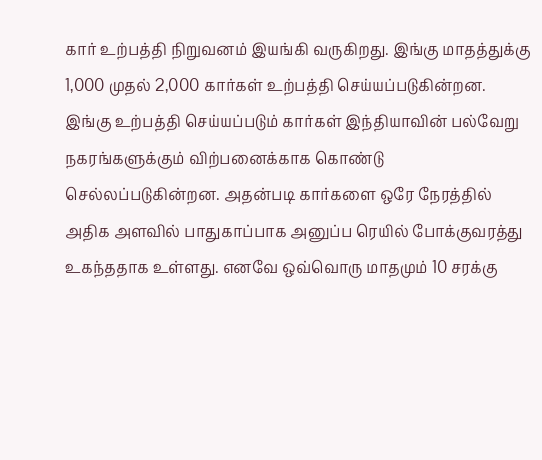கார் உற்பத்தி நிறுவனம் இயங்கி வருகிறது. இங்கு மாதத்துக்கு 1,000 முதல் 2,000 கார்கள் உற்பத்தி செய்யப்படுகின்றன. இங்கு உற்பத்தி செய்யப்படும் கார்கள் இந்தியாவின் பல்வேறு நகரங்களுக்கும் விற்பனைக்காக கொண்டு செல்லப்படுகின்றன. அதன்படி கார்களை ஒரே நேரத்தில் அதிக அளவில் பாதுகாப்பாக அனுப்ப ரெயில் போக்குவரத்து உகந்ததாக உள்ளது. எனவே ஒவ்வொரு மாதமும் 10 சரக்கு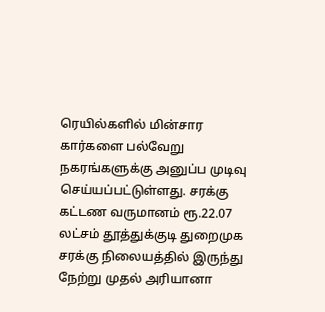ரெயில்களில் மின்சார கார்களை பல்வேறு நகரங்களுக்கு அனுப்ப முடிவு செய்யப்பட்டுள்ளது. சரக்கு கட்டண வருமானம் ரூ.22.07 லட்சம் தூத்துக்குடி துறைமுக சரக்கு நிலையத்தில் இருந்து நேற்று முதல் அரியானா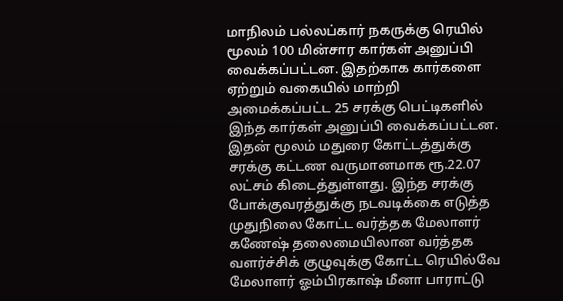மாநிலம் பல்லப்கார் நகருக்கு ரெயில் மூலம் 100 மின்சார கார்கள் அனுப்பி வைக்கப்பட்டன. இதற்காக கார்களை ஏற்றும் வகையில் மாற்றி அமைக்கப்பட்ட 25 சரக்கு பெட்டிகளில் இந்த கார்கள் அனுப்பி வைக்கப்பட்டன. இதன் மூலம் மதுரை கோட்டத்துக்கு சரக்கு கட்டண வருமானமாக ரூ.22.07 லட்சம் கிடைத்துள்ளது. இந்த சரக்கு போக்குவரத்துக்கு நடவடிக்கை எடுத்த முதுநிலை கோட்ட வர்த்தக மேலாளர் கணேஷ் தலைமையிலான வர்த்தக வளர்ச்சிக் குழுவுக்கு கோட்ட ரெயில்வே மேலாளர் ஓம்பிரகாஷ் மீனா பாராட்டு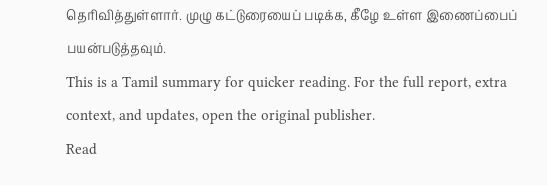தெரிவித்துள்ளார். முழு கட்டுரையைப் படிக்க, கீழே உள்ள இணைப்பைப் பயன்படுத்தவும்.
This is a Tamil summary for quicker reading. For the full report, extra context, and updates, open the original publisher.
Read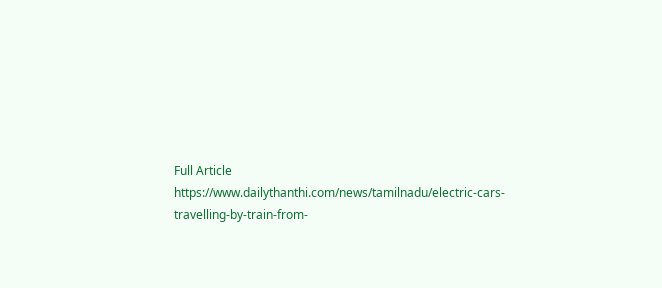Full Article
https://www.dailythanthi.com/news/tamilnadu/electric-cars-travelling-by-train-from-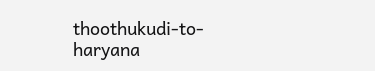thoothukudi-to-haryana